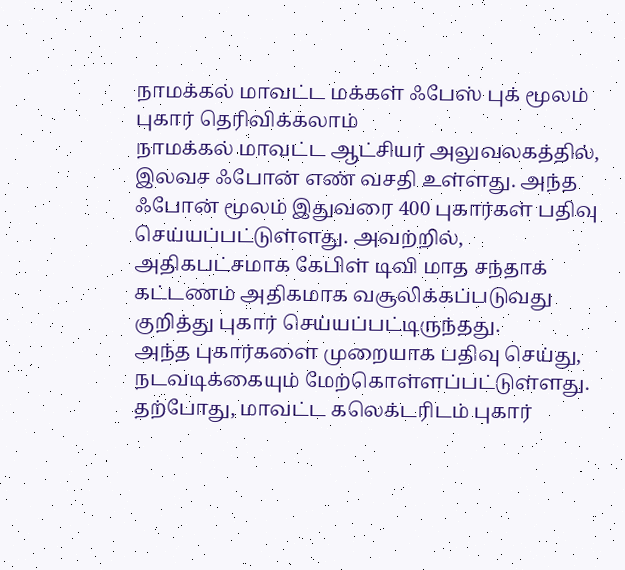நாமக்கல் மாவட்ட மக்கள் ஃபேஸ் புக் மூலம் புகார் தெரிவிக்கலாம்
நாமக்கல் மாவட்ட ஆட்சியர் அலுவலகத்தில், இலவச ஃபோன் எண் வசதி உள்ளது. அந்த ஃபோன் மூலம் இதுவரை 400 புகார்கள் பதிவு செய்யப்பட்டுள்ளது. அவற்றில், அதிகபட்சமாக கேபிள் டிவி மாத சந்தாக் கட்டணம் அதிகமாக வசூலிக்கப்படுவது குறித்து புகார் செய்யப்பட்டிருந்தது.
அந்த புகார்களை முறையாக பதிவு செய்து, நடவடிக்கையும் மேற்கொள்ளப்பட்டுள்ளது. தற்போது, மாவட்ட கலெக்டரிடம் புகார்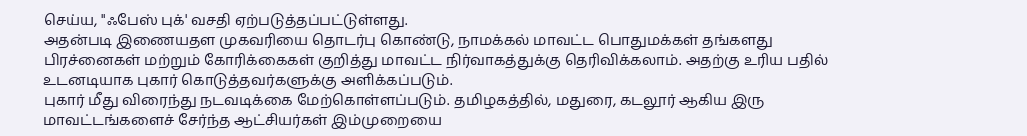செய்ய, "ஃபேஸ் புக்' வசதி ஏற்படுத்தப்பட்டுள்ளது.
அதன்படி இணையதள முகவரியை தொடர்பு கொண்டு, நாமக்கல் மாவட்ட பொதுமக்கள் தங்களது பிரச்னைகள் மற்றும் கோரிக்கைகள் குறித்து மாவட்ட நிர்வாகத்துக்கு தெரிவிக்கலாம். அதற்கு உரிய பதில் உடனடியாக புகார் கொடுத்தவர்களுக்கு அளிக்கப்படும்.
புகார் மீது விரைந்து நடவடிக்கை மேற்கொள்ளப்படும். தமிழகத்தில், மதுரை, கடலூர் ஆகிய இரு மாவட்டங்களைச் சேர்ந்த ஆட்சியர்கள் இம்முறையை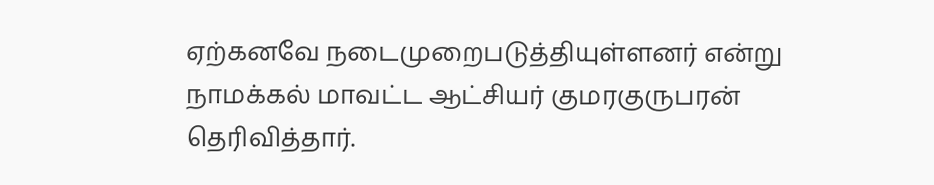ஏற்கனவே நடைமுறைபடுத்தியுள்ளனர் என்று நாமக்கல் மாவட்ட ஆட்சியர் குமரகுருபரன் தெரிவித்தார்.